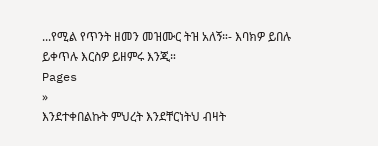...የሚል የጥንት ዘመን መዝሙር ትዝ አለኝ።- እባክዎ ይበሉ ይቀጥሉ እርስዎ ይዘምሩ እንጂ።
Pages
»
እንደተቀበልኩት ምህረት እንደቸርነትህ ብዛት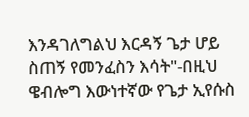እንዳገለግልህ እርዳኝ ጌታ ሆይ ስጠኝ የመንፈስን እሳት"-በዚህ ዌብሎግ እውነተኛው የጌታ ኢየሱስ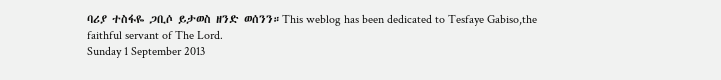ባሪያ ተስፋዬ ጋቢሶ ይታወስ ዘንድ ወሰንን።This weblog has been dedicated to Tesfaye Gabiso,the faithful servant of The Lord.
Sunday 1 September 2013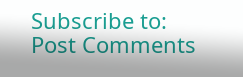Subscribe to:
Post Comments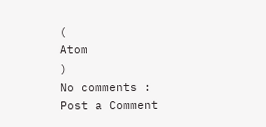(
Atom
)
No comments :
Post a Comment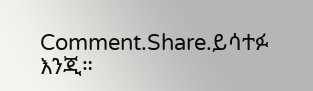Comment.Share.ይሳተፉ እንጂ።